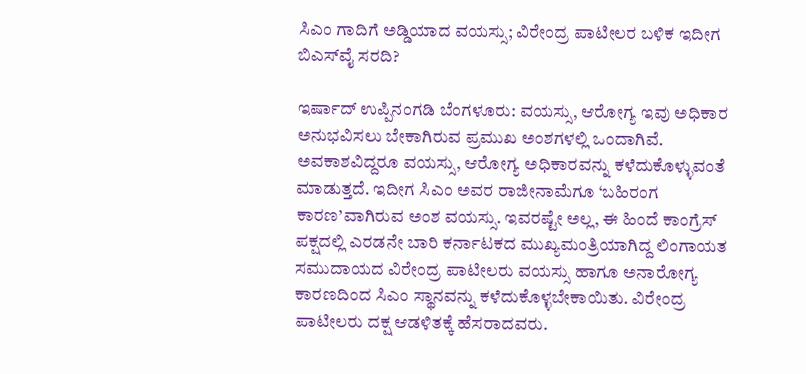ಸಿಎಂ ಗಾದಿಗೆ ಅಡ್ಡಿಯಾದ ವಯಸ್ಸು; ವಿರೇಂದ್ರ ಪಾಟೀಲರ ಬಳಿಕ ಇದೀಗ ಬಿಎಸ್‌ವೈ ಸರದಿ?

ಇರ್ಷಾದ್‌ ಉಪ್ಪಿನಂಗಡಿ ಬೆಂಗಳೂರು: ವಯಸ್ಸು, ಆರೋಗ್ಯ ಇವು ಅಧಿಕಾರ ಅನುಭವಿಸಲು ಬೇಕಾಗಿರುವ ಪ್ರಮುಖ ಅಂಶಗಳಲ್ಲಿ ಒಂದಾಗಿವೆ. ಅವಕಾಶವಿದ್ದರೂ ವಯಸ್ಸು, ಆರೋಗ್ಯ ಅಧಿಕಾರವನ್ನು ಕಳೆದುಕೊಳ್ಳುವಂತೆ ಮಾಡುತ್ತದೆ. ಇದೀಗ ಸಿಎಂ ಅವರ ರಾಜೀನಾಮೆಗೂ ‘ಬಹಿರಂಗ ಕಾರಣ’ವಾಗಿರುವ ಅಂಶ ವಯಸ್ಸು. ಇವರಷ್ಟೇ ಅಲ್ಲ, ಈ ಹಿಂದೆ ಕಾಂಗ್ರೆಸ್ ಪಕ್ಷದಲ್ಲಿ ಎರಡನೇ ಬಾರಿ ಕರ್ನಾಟಕದ ಮುಖ್ಯಮಂತ್ರಿಯಾಗಿದ್ದ ಲಿಂಗಾಯತ ಸಮುದಾಯದ ವಿರೇಂದ್ರ ಪಾಟೀಲರು ವಯಸ್ಸು ಹಾಗೂ ಅನಾರೋಗ್ಯ ಕಾರಣದಿಂದ ಸಿಎಂ ಸ್ಥಾನವನ್ನು ಕಳೆದುಕೊಳ್ಳಬೇಕಾಯಿತು. ವಿರೇಂದ್ರ ಪಾಟೀಲರು ದಕ್ಷ ಆಡಳಿತಕ್ಕೆ ಹೆಸರಾದವರು.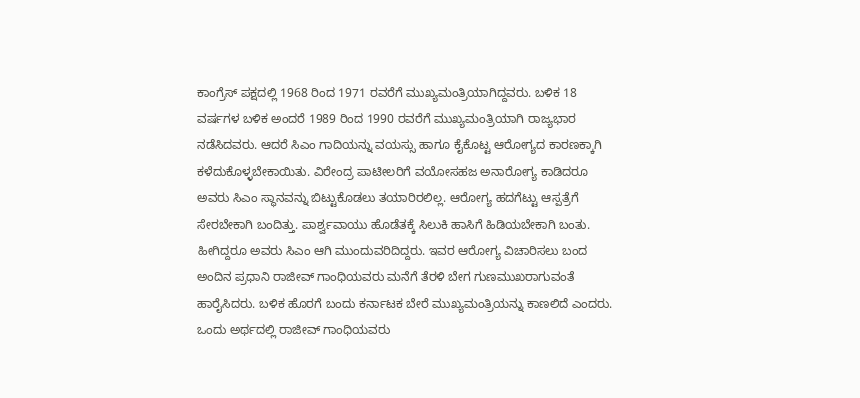ಕಾಂಗ್ರೆಸ್ ಪಕ್ಷದಲ್ಲಿ 1968 ರಿಂದ 1971 ರವರೆಗೆ ಮುಖ್ಯಮಂತ್ರಿಯಾಗಿದ್ದವರು. ಬಳಿಕ 18 ವರ್ಷಗಳ ಬಳಿಕ ಅಂದರೆ 1989 ರಿಂದ 1990 ರವರೆಗೆ ಮುಖ್ಯಮಂತ್ರಿಯಾಗಿ ರಾಜ್ಯಭಾರ ನಡೆಸಿದವರು. ಆದರೆ ಸಿಎಂ ಗಾದಿಯನ್ನು ವಯಸ್ಸು ಹಾಗೂ ಕೈಕೊಟ್ಟ ಆರೋಗ್ಯದ ಕಾರಣಕ್ಕಾಗಿ ಕಳೆದುಕೊಳ್ಳಬೇಕಾಯಿತು. ವಿರೇಂದ್ರ ಪಾಟೀಲರಿಗೆ ವಯೋಸಹಜ ಅನಾರೋಗ್ಯ ಕಾಡಿದರೂ ಅವರು ಸಿಎಂ ಸ್ಥಾನವನ್ನು ಬಿಟ್ಟುಕೊಡಲು ತಯಾರಿರಲಿಲ್ಲ. ಆರೋಗ್ಯ ಹದಗೆಟ್ಟು ಆಸ್ಪತ್ರೆಗೆ ಸೇರಬೇಕಾಗಿ ಬಂದಿತ್ತು. ಪಾರ್ಶ್ವವಾಯು ಹೊಡೆತಕ್ಕೆ ಸಿಲುಕಿ ಹಾಸಿಗೆ ಹಿಡಿಯಬೇಕಾಗಿ ಬಂತು. ಹೀಗಿದ್ದರೂ ಅವರು ಸಿಎಂ ಆಗಿ ಮುಂದುವರಿದಿದ್ದರು. ಇವರ ಆರೋಗ್ಯ ವಿಚಾರಿಸಲು ಬಂದ ಅಂದಿನ ಪ್ರಧಾನಿ ರಾಜೀವ್ ಗಾಂಧಿಯವರು ಮನೆಗೆ ತೆರಳಿ ಬೇಗ ಗುಣಮುಖರಾಗುವಂತೆ ಹಾರೈಸಿದರು. ಬಳಿಕ ಹೊರಗೆ ಬಂದು ಕರ್ನಾಟಕ ಬೇರೆ ಮುಖ್ಯಮಂತ್ರಿಯನ್ನು ಕಾಣಲಿದೆ ಎಂದರು. ಒಂದು ಅರ್ಥದಲ್ಲಿ ರಾಜೀವ್ ಗಾಂಧಿಯವರು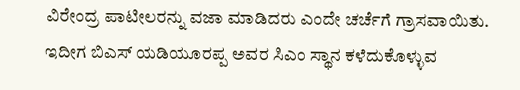ವಿರೇಂದ್ರ ಪಾಟೀಲರನ್ನು ವಜಾ ಮಾಡಿದರು ಎಂದೇ ಚರ್ಚೆಗೆ ಗ್ರಾಸವಾಯಿತು. ಇದೀಗ ಬಿಎಸ್‌ ಯಡಿಯೂರಪ್ಪ ಅವರ ಸಿಎಂ ಸ್ಥಾನ ಕಳೆದುಕೊಳ್ಳುವ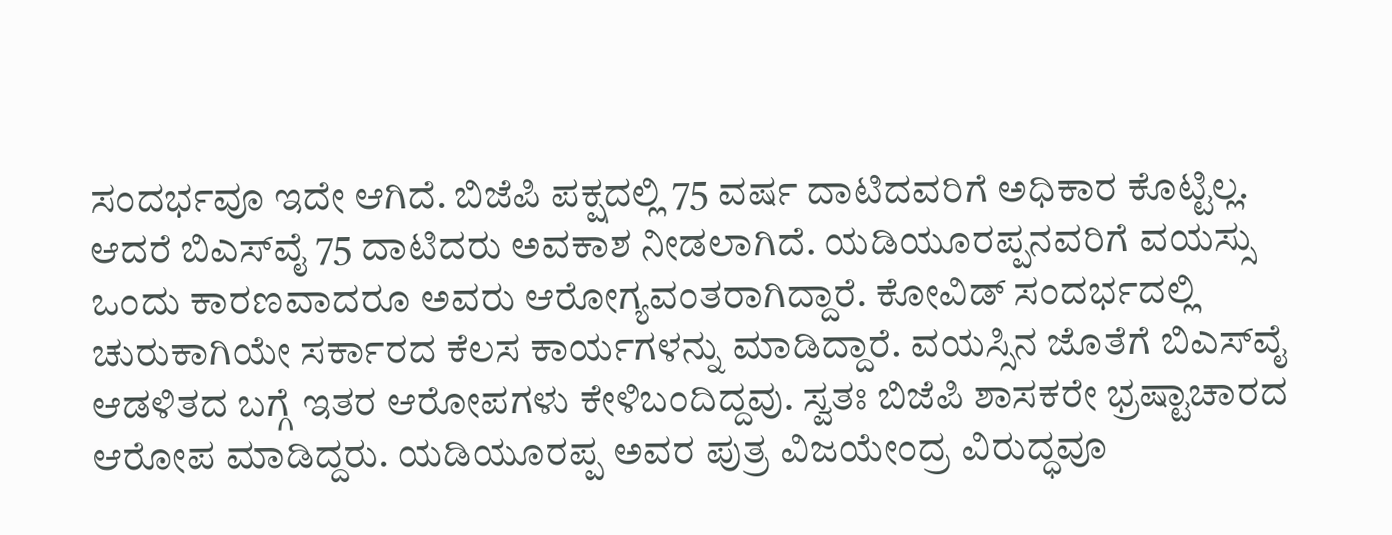ಸಂದರ್ಭವೂ ಇದೇ ಆಗಿದೆ. ಬಿಜೆಪಿ ಪಕ್ಷದಲ್ಲಿ 75 ವರ್ಷ ದಾಟಿದವರಿಗೆ ಅಧಿಕಾರ ಕೊಟ್ಟಿಲ್ಲ. ಆದರೆ ಬಿಎಸ್‌ವೈ 75 ದಾಟಿದರು ಅವಕಾಶ ನೀಡಲಾಗಿದೆ. ಯಡಿಯೂರಪ್ಪನವರಿಗೆ ವಯಸ್ಸು ಒಂದು ಕಾರಣವಾದರೂ ಅವರು ಆರೋಗ್ಯವಂತರಾಗಿದ್ದಾರೆ. ಕೋವಿಡ್ ಸಂದರ್ಭದಲ್ಲಿ ಚುರುಕಾಗಿಯೇ ಸರ್ಕಾರದ ಕೆಲಸ ಕಾರ್ಯಗಳನ್ನು ಮಾಡಿದ್ದಾರೆ. ವಯಸ್ಸಿನ ಜೊತೆಗೆ ಬಿಎಸ್‌ವೈ ಆಡಳಿತದ ಬಗ್ಗೆ ಇತರ ಆರೋಪಗಳು ಕೇಳಿಬಂದಿದ್ದವು. ಸ್ವತಃ ಬಿಜೆಪಿ ಶಾಸಕರೇ ಭ್ರಷ್ಟಾಚಾರದ ಆರೋಪ ಮಾಡಿದ್ದರು. ಯಡಿಯೂರಪ್ಪ ಅವರ ಪುತ್ರ ವಿಜಯೇಂದ್ರ ವಿರುದ್ಧವೂ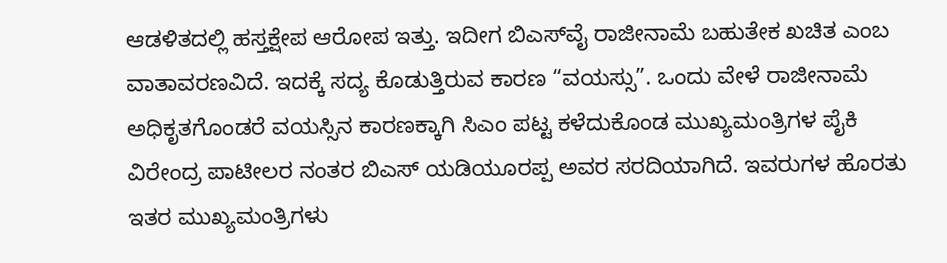ಆಡಳಿತದಲ್ಲಿ ಹಸ್ತಕ್ಷೇಪ ಆರೋಪ ಇತ್ತು. ಇದೀಗ ಬಿಎಸ್‌ವೈ ರಾಜೀನಾಮೆ ಬಹುತೇಕ ಖಚಿತ ಎಂಬ ವಾತಾವರಣವಿದೆ. ಇದಕ್ಕೆ ಸದ್ಯ ಕೊಡುತ್ತಿರುವ ಕಾರಣ “ವಯಸ್ಸು”. ಒಂದು ವೇಳೆ ರಾಜೀನಾಮೆ ಅಧಿಕೃತಗೊಂಡರೆ ವಯಸ್ಸಿನ ಕಾರಣಕ್ಕಾಗಿ ಸಿಎಂ ಪಟ್ಟ ಕಳೆದುಕೊಂಡ ಮುಖ್ಯಮಂತ್ರಿಗಳ ಪೈಕಿ ವಿರೇಂದ್ರ ಪಾಟೀಲರ ನಂತರ ಬಿಎಸ್ ಯಡಿಯೂರಪ್ಪ ಅವರ ಸರದಿಯಾಗಿದೆ. ಇವರುಗಳ ಹೊರತು ಇತರ ಮುಖ್ಯಮಂತ್ರಿಗಳು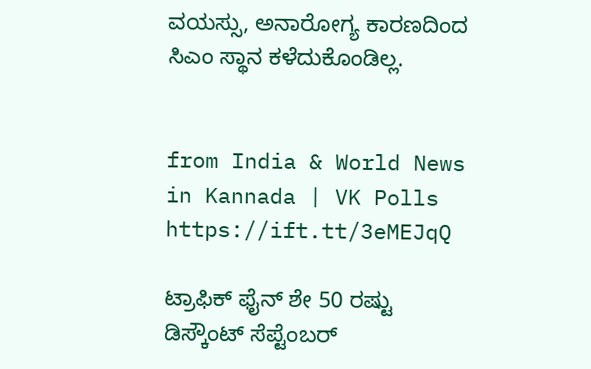ವಯಸ್ಸು, ಅನಾರೋಗ್ಯ ಕಾರಣದಿಂದ ಸಿಎಂ ಸ್ಥಾನ ಕಳೆದುಕೊಂಡಿಲ್ಲ.


from India & World News in Kannada | VK Polls https://ift.tt/3eMEJqQ

ಟ್ರಾಫಿಕ್‌ ಫೈನ್‌ ಶೇ 50 ರಷ್ಟು ಡಿಸ್ಕೌಂಟ್‌ ಸೆಪ್ಟೆಂಬರ್‌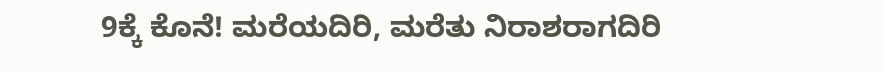9ಕ್ಕೆ ಕೊನೆ! ಮರೆಯದಿರಿ, ಮರೆತು ನಿರಾಶರಾಗದಿರಿ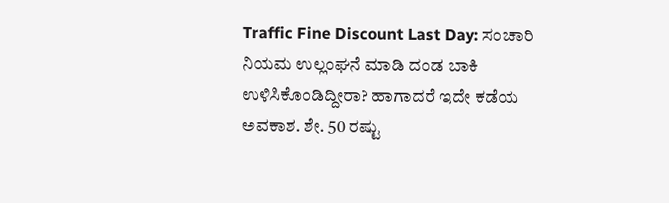Traffic Fine Discount Last Day: ಸಂಚಾರಿ ನಿಯಮ ಉಲ್ಲಂಘನೆ ಮಾಡಿ ದಂಡ ಬಾಕಿ ಉಳಿಸಿಕೊಂಡಿದ್ದೀರಾ? ಹಾಗಾದರೆ ಇದೇ ಕಡೆಯ ಅವಕಾಶ. ಶೇ. 50 ರಷ್ಟು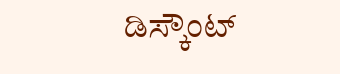ಡಿಸ್ಕೌಂಟ್‌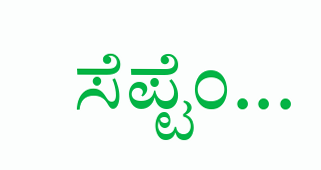ಸೆಪ್ಟೆಂ...